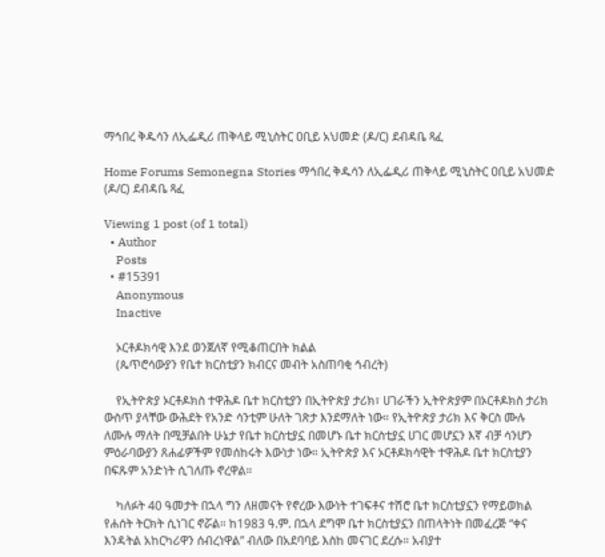ማኅበረ ቅዱሳን ለኢፌዲሪ ጠቅላይ ሚኒስትር ዐቢይ አህመድ (ዶ/ር) ደብዳቤ ጻፈ

Home Forums Semonegna Stories ማኅበረ ቅዱሳን ለኢፌዲሪ ጠቅላይ ሚኒስትር ዐቢይ አህመድ (ዶ/ር) ደብዳቤ ጻፈ

Viewing 1 post (of 1 total)
  • Author
    Posts
  • #15391
    Anonymous
    Inactive

    ኦርቶዶክሳዊ እንደ ወንጀለኛ የሚቆጠርበት ክልል
    (ጴጥሮሳውያን የቤተ ክርስቲያን ክብርና መብት አስጠባቂ ኅብረት)

    የኢትዮጵያ ኦርቶዶክስ ተዋሕዶ ቤተ ክርስቲያን በኢትዮጵያ ታሪክ፣ ሀገራችን ኢትዮጵያም በኦርቶዶክስ ታሪክ ውስጥ ያላቸው ውሕደት የአንድ ሳንቲም ሁለት ገጽታ እንደማለት ነው። የኢትዮጵያ ታሪክ እና ቅርስ ሙሉ ለሙሉ ማለት በሚቻልበት ሁኔታ የቤተ ክርስቲያኗ በመሆኑ ቤተ ክርስቲያኗ ሀገር መሆኗን እኛ ብቻ ሳንሆን ምዕራባውያን ጸሐፊዎችም የመሰከሩት እውነታ ነው። ኢትዮጵያ እና ኦርቶዶክሳዊት ተዋሕዶ ቤተ ክርስቲያን በፍጹም አንድነት ሲገለጡ ኖረዋል።

    ካለፉት 40 ዓመታት በኋላ ግን ለዘመናት የኖረው እውነት ተገፍቶና ተሽሮ ቤተ ክርስቲያኗን የማይወክል የሐሰት ትርክት ሲነገር ኖሯል። ከ1983 ዓ.ም. በኋላ ደግሞ ቤተ ክርስቲያኗን በጠላትነት በመፈረጅ “ቀና እንዳትል አከርካሪዋን ሰብረነዋል” ብለው በአደባባይ እስከ መናገር ደረሱ። አብያተ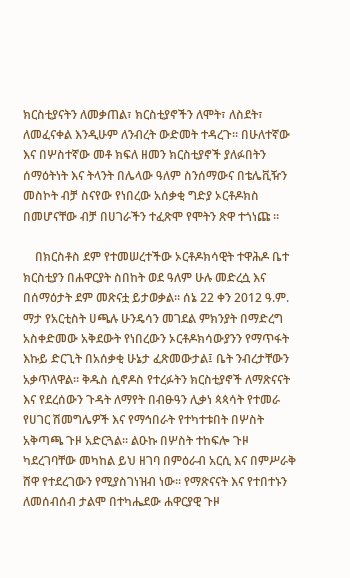ክርስቲያናትን ለመቃጠል፣ ክርስቲያኖችን ለሞት፣ ለስደት፣ ለመፈናቀል እንዲሁም ለንብረት ውድመት ተዳረጉ። በሁለተኛው እና በሦስተኛው መቶ ክፍለ ዘመን ክርስቲያኖች ያለፉበትን ሰማዕትነት እና ትላንት በሌላው ዓለም ስንሰማውና በቴሌቪዥን መስኮት ብቻ ስናየው የነበረው አሰቃቂ ግድያ ኦርቶዶክስ በመሆናቸው ብቻ በሀገራችን ተፈጽሞ የሞትን ጽዋ ተጎነጩ ።

    በክርስቶስ ደም የተመሠረተችው ኦርቶዶክሳዊት ተዋሕዶ ቤተ ክርስቲያን በሐዋርያት ስበከት ወደ ዓለም ሁሉ መድረሷ እና በሰማዕታት ደም መጽናቷ ይታወቃል። ሰኔ 22 ቀን 2012 ዓ.ም. ማታ የአርቲስት ሀጫሉ ሁንዴሳን መገደል ምክንያት በማድረግ አስቀድመው አቅደውት የነበረውን ኦርቶዶክሳውያንን የማጥፋት እኩይ ድርጊት በአሰቃቂ ሁኔታ ፈጽመውታል፤ ቤት ንብረታቸውን አቃጥለዋል። ቅዱስ ሲኖዶስ የተረፉትን ክርስቲያኖች ለማጽናናት እና የደረሰውን ጉዳት ለማየት በብፁዓን ሊቃነ ጳጳሳት የተመራ የሀገር ሽመግሌዎች እና የማኅበራት የተካተቱበት በሦስት አቅጣጫ ጉዞ አድርጓል። ልዑኩ በሦስት ተከፍሎ ጉዞ ካደረገባቸው መካከል ይህ ዘገባ በምዕራብ አርሲ እና በምሥራቅ ሸዋ የተደረገውን የሚያስገነዝብ ነው። የማጽናናት እና የተበተኑን ለመሰብሰብ ታልሞ በተካሔደው ሐዋርያዊ ጉዞ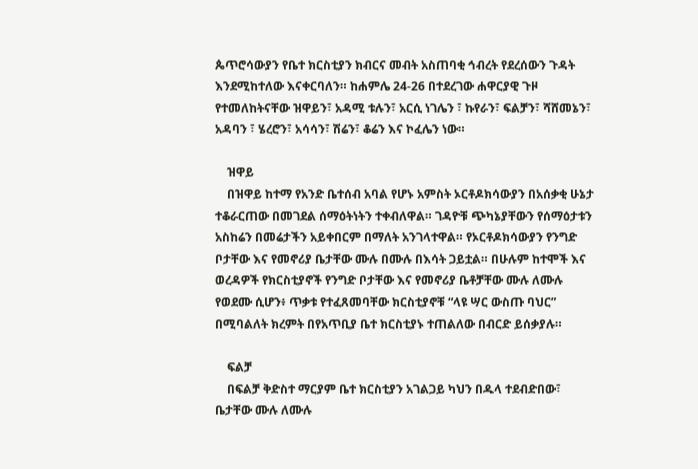ጴጥሮሳውያን የቤተ ክርስቲያን ክብርና መብት አስጠባቂ ኅብረት የደረሰውን ጉዳት እንደሚከተለው እናቀርባለን። ከሐምሌ 24-26 በተደረገው ሐዋርያዊ ጉዞ የተመለከትናቸው ዝዋይን፣ አዳሚ ቱሉን፣ አርሲ ነገሌን ፣ ኩየራን፣ ፍልቻን፣ ሻሸመኔን፣ አዳባን ፣ ሄረሮን፣ አሳሳን፣ ሽሬን፣ ቆሬን እና ኮፈሌን ነው።

    ዝዋይ
    በዝዋይ ከተማ የአንድ ቤተሰብ አባል የሆኑ አምስት ኦርቶዶክሳውያን በአሰቃቂ ሁኔታ ተቆራርጠው በመገደል ሰማዕትነትን ተቀብለዋል። ገዳዮቹ ጭካኔያቸውን የሰማዕታቱን አስከሬን በመሬታችን አይቀበርም በማለት አንገላተዋል። የኦርቶዶክሳውያን የንግድ ቦታቸው እና የመኖሪያ ቤታቸው ሙሉ በሙሉ በእሳት ጋይቷል። በሁሉም ከተሞች እና ወረዳዎች የክርስቲያኖች የንግድ ቦታቸው እና የመኖሪያ ቤቶቻቸው ሙሉ ለሙሉ የወደሙ ሲሆን፥ ጥቃቱ የተፈጸመባቸው ክርስቲያኖቹ “ላዩ ሣር ውስጡ ባህር” በሚባልለት ክረምት በየአጥቢያ ቤተ ክርስቲያኑ ተጠልለው በብርድ ይሰቃያሉ።

    ፍልቻ
    በፍልቻ ቅድስተ ማርያም ቤተ ክርስቲያን አገልጋይ ካህን በዱላ ተደብድበው፣ ቤታቸው ሙሉ ለሙሉ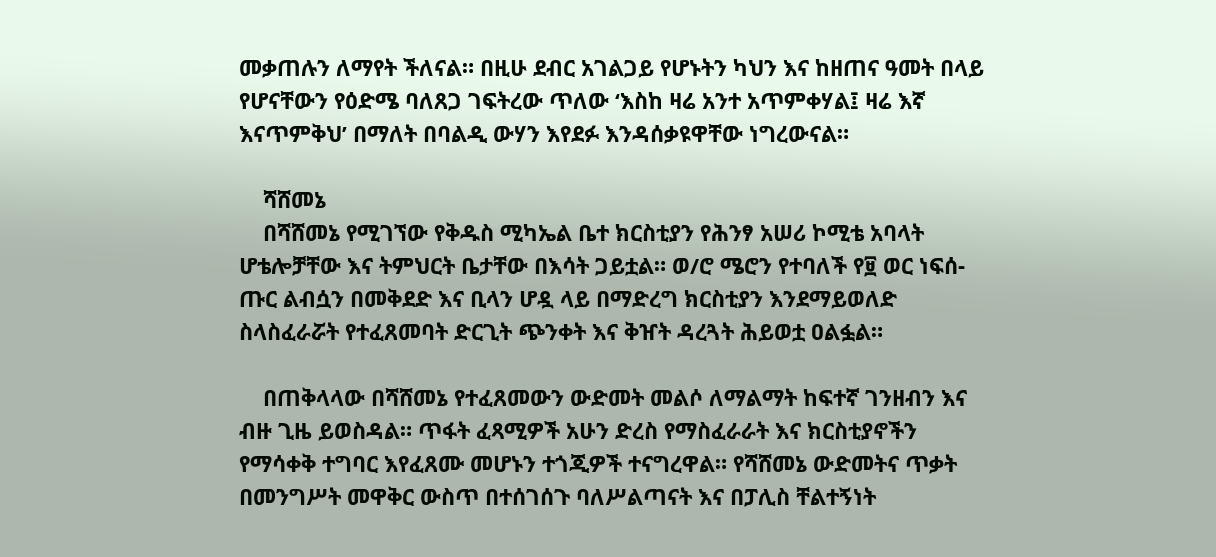መቃጠሉን ለማየት ችለናል። በዚሁ ደብር አገልጋይ የሆኑትን ካህን እና ከዘጠና ዓመት በላይ የሆናቸውን የዕድሜ ባለጸጋ ገፍትረው ጥለው ‘እስከ ዛሬ አንተ አጥምቀሃል፤ ዛሬ እኛ እናጥምቅህ’ በማለት በባልዲ ውሃን እየደፉ እንዳሰቃዩዋቸው ነግረውናል።

    ሻሸመኔ
    በሻሸመኔ የሚገኘው የቅዱስ ሚካኤል ቤተ ክርስቲያን የሕንፃ አሠሪ ኮሚቴ አባላት ሆቴሎቻቸው እና ትምህርት ቤታቸው በእሳት ጋይቷል። ወ/ሮ ሜሮን የተባለች የ፱ ወር ነፍሰ-ጡር ልብሷን በመቅደድ እና ቢላን ሆዷ ላይ በማድረግ ክርስቲያን እንደማይወለድ ስላስፈራሯት የተፈጸመባት ድርጊት ጭንቀት እና ቅዠት ዳረጓት ሕይወቷ ዐልፏል።

    በጠቅላላው በሻሸመኔ የተፈጸመውን ውድመት መልሶ ለማልማት ከፍተኛ ገንዘብን እና ብዙ ጊዜ ይወስዳል። ጥፋት ፈጻሚዎች አሁን ድረስ የማስፈራራት እና ክርስቲያኖችን የማሳቀቅ ተግባር እየፈጸሙ መሆኑን ተጎጂዎች ተናግረዋል። የሻሸመኔ ውድመትና ጥቃት በመንግሥት መዋቅር ውስጥ በተሰገሰጉ ባለሥልጣናት እና በፓሊስ ቸልተኝነት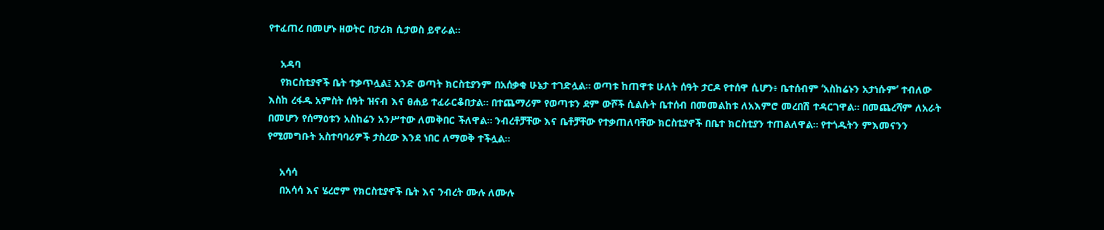የተፈጠረ በመሆኑ ዘወትር በታሪክ ሲታወስ ይኖራል።

    አዳባ
    የክርስቲያኖች ቤት ተቃጥሏል፤ አንድ ወጣት ክርስቲያንም በአሰቃቂ ሁኔታ ተገድሏል። ወጣቱ ከጠዋቱ ሁለት ሰዓት ታርዶ የተሰዋ ሲሆን፥ ቤተሰብም ‘አስከሬኑን አታነሱም’ ተብለው እስከ ረፋዱ አምስት ሰዓት ዝናብ እና ፀሐይ ተፈራርቆበታል። በተጨማሪም የወጣቱን ደም ውሾች ሲልሱት ቤተሰብ በመመልከቱ ለአእምሮ መረበሽ ተዳርገዋል። በመጨረሻም ለአራት በመሆን የሰማዕቱን አስከሬን አንሥተው ለመቅበር ችለዋል። ንብረቶቻቸው እና ቤቶቻቸው የተቃጠለባቸው ክርስቲያኖች በቤተ ክርስቲያን ተጠልለዋል። የተጎዱትን ምእመናንን የሚመግቡት አስተባባሪዎች ታስረው እንደ ነበር ለማወቅ ተችሏል።

    አሳሳ
    በአሳሳ እና ሄረሮም የክርስቲያኖች ቤት እና ንብረት ሙሉ ለሙሉ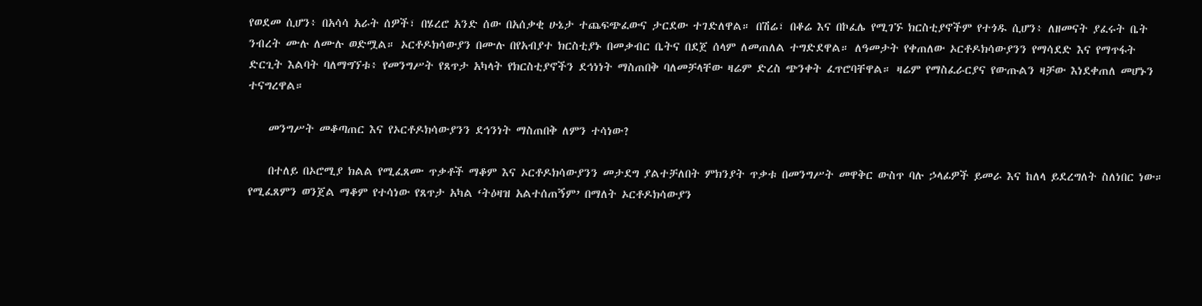የወደመ ሲሆን፥ በአሳሳ አራት ሰዎች፣ በሄረሮ አንድ ሰው በአሰቃቂ ሁኔታ ተጨፍጭፈውና ታርደው ተገድለዋል። በሽሬ፣ በቆሬ እና በኮፈሌ የሚገኙ ክርስቲያኖችም የተጎዱ ሲሆን፥ ለዘመናት ያፈሩት ቤት ንብረት ሙሉ ለሙሉ ወድሟል። ኦርቶዶክሳውያን በሙሉ በየአብያተ ክርስቲያኑ በመቃብር ቤትና በደጀ ሰላም ለመጠለል ተግድደዋል። ለዓመታት የቀጠለው ኦርቶዶክሳውያንን የማሳደድ እና የማጥፋት ድርጊት እልባት ባለማግኘቱ፥ የመንግሥት የጸጥታ አካላት የክርስቲያኖችን ደኅነነት ማስጠበቅ ባለመቻላቸው ዛሬም ድረስ ጭንቀት ፈጥሮባቸዋል። ዛሬም የማስፈራርያና የውጡልን ዛቻው እነደቀጠለ መሆኑን ተናግረዋል።

    መንግሥት መቆጣጠር እና የኦርቶዶክሳውያንን ደኅንነት ማስጠበቅ ለምን ተሳነው?

    በተለይ በኦሮሚያ ክልል የሚፈጸሙ ጥቃቶች ማቆም እና ኦርቶዶክሳውያንን መታደግ ያልተቻለበት ምክንያት ጥቃቱ በመንግሥት መዋቅር ውስጥ ባሉ ኃላፊዎች ይመራ እና ከለላ ይደረግለት ስለነበር ነው። የሚፈጸምን ወንጀል ማቆም የተሳነው የጸጥታ አካል ‘ትዕዛዝ አልተሰጠኝም’ በማለት ኦርቶዶክሳውያን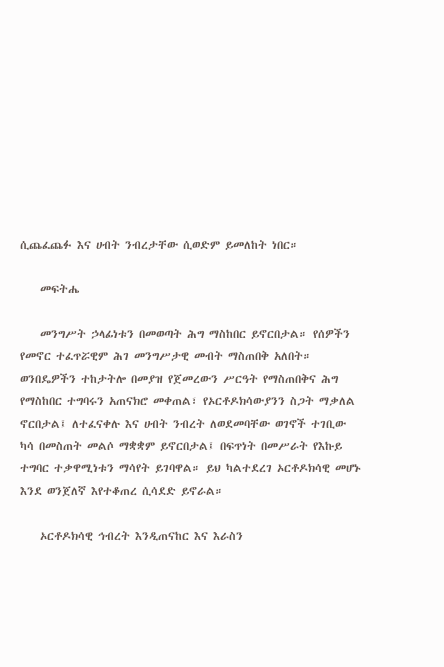ሲጨፈጨፉ እና ሀብት ንብረታቸው ሲወድም ይመለከት ነበር።

    መፍትሔ

    መንግሥት ኃላፊነቱን በመወጣት ሕግ ማስከበር ይኖርበታል። የሰዎችን የመኖር ተፈጥሯዊም ሕገ መንግሥታዊ መብት ማስጠበቅ አለበት። ወንበዴዎችን ተከታትሎ በመያዝ የጀመረውን ሥርዓት የማስጠበቅና ሕግ የማስከበር ተግባሩን አጠናክሮ መቀጠል፣ የኦርቶዶክሳውያንን ስጋት ማቃለል ኖርበታል፤ ለተፈናቀሉ እና ሀብት ንብረት ለወደመባቸው ወገኖች ተገቢው ካሳ በመስጠት መልሶ ማቋቋም ይኖርበታል፤ በፍጥነት በመሥራት የእኩይ ተግባር ተቃዋሚነቱን ማሳየት ይገባዋል። ይህ ካልተደረገ ኦርቶዶክሳዊ መሆኑ እንደ ወንጀለኛ እየተቆጠረ ሲሳደድ ይኖራል።

    ኦርቶዶክሳዊ ኅብረት እንዲጠናከር እና እራስን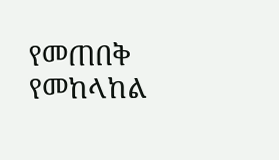የመጠበቅ የመከላከል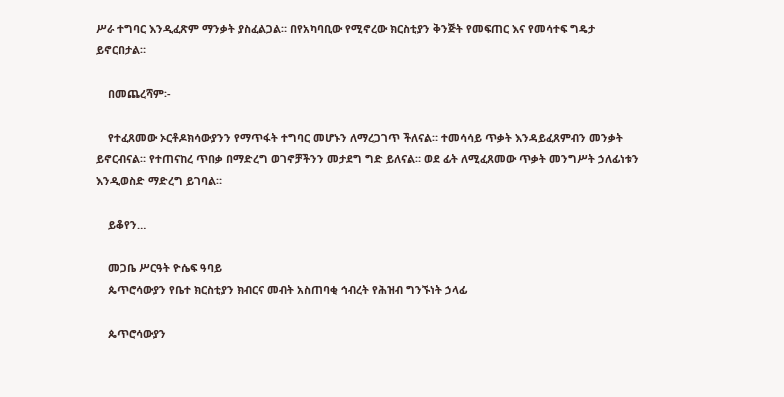ሥራ ተግባር እንዲፈጽም ማንቃት ያስፈልጋል። በየአካባቢው የሚኖረው ክርስቲያን ቅንጅት የመፍጠር እና የመሳተፍ ግዴታ ይኖርበታል።

    በመጨረሻም፡-

    የተፈጸመው ኦርቶዶክሳውያንን የማጥፋት ተግባር መሆኑን ለማረጋገጥ ችለናል። ተመሳሳይ ጥቃት እንዳይፈጸምብን መንቃት ይኖርብናል። የተጠናከረ ጥበቃ በማድረግ ወገኖቻችንን መታደግ ግድ ይለናል። ወደ ፊት ለሚፈጸመው ጥቃት መንግሥት ኃለፊነቱን እንዲወስድ ማድረግ ይገባል።

    ይቆየን…

    መጋቤ ሥርዓት ዮሴፍ ዓባይ
    ጴጥሮሳውያን የቤተ ክርስቲያን ክብርና መብት አስጠባቂ ኅብረት የሕዝብ ግንኙነት ኃላፊ

    ጴጥሮሳውያን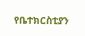የቤተክርስቲያን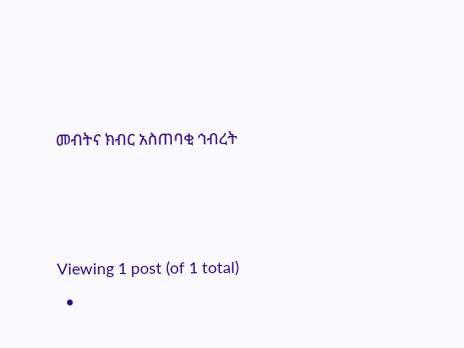መብትና ክብር አስጠባቂ ኅብረት



Viewing 1 post (of 1 total)
  •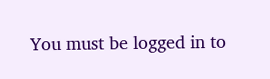You must be logged in to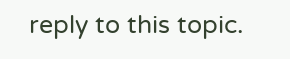reply to this topic.